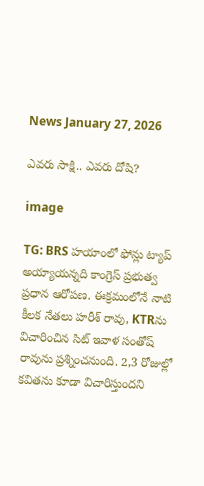News January 27, 2026

ఎవరు సాక్షి.. ఎవరు దోషి?

image

TG: BRS హయాంలో ఫోన్లు ట్యాప్ అయ్యాయన్నది కాంగ్రెస్ ప్రభుత్వ ప్రధాన ఆరోపణ. ఈక్రమంలోనే నాటి కీలక నేతలు హరీశ్ రావు, KTRను విచారించిన సిట్ ఇవాళ సంతోష్ రావును ప్రశ్నించనుంది. 2,3 రోజుల్లో కవితను కూడా విచారిస్తుందని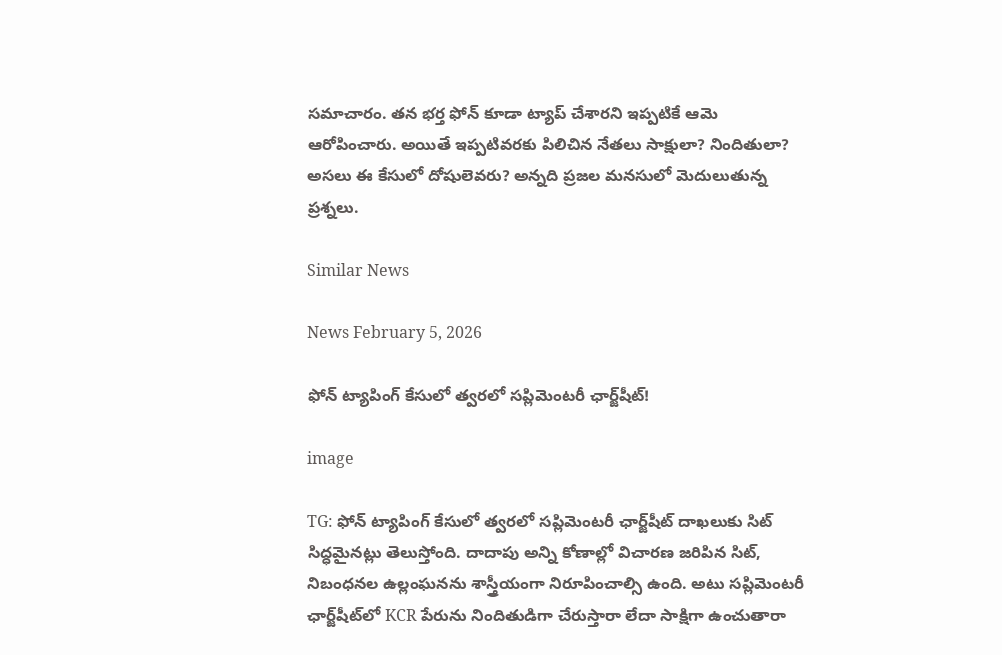సమాచారం. తన భర్త ఫోన్ కూడా ట్యాప్ చేశారని ఇప్పటికే ఆమె ఆరోపించారు. అయితే ఇప్పటివరకు పిలిచిన నేతలు సాక్షులా? నిందితులా? అసలు ఈ కేసులో దోషులెవరు? అన్నది ప్రజల మనసులో మెదులుతున్న ప్రశ్నలు.

Similar News

News February 5, 2026

ఫోన్ ట్యాపింగ్ కేసులో త్వరలో సప్లిమెంటరీ ఛార్జ్‌షీట్!

image

TG: ఫోన్ ట్యాపింగ్ కేసులో త్వరలో సప్లిమెంటరీ ఛార్జ్‌షీట్ దాఖలుకు సిట్ సిద్ధమైనట్లు తెలుస్తోంది. దాదాపు అన్ని కోణాల్లో విచారణ జరిపిన సిట్, నిబంధనల ఉల్లంఘనను శాస్త్రీయంగా నిరూపించాల్సి ఉంది. అటు సప్లిమెంటరీ ఛార్జ్‌షీట్‌లో KCR పేరును నిందితుడిగా చేరుస్తారా లేదా సాక్షిగా ఉంచుతారా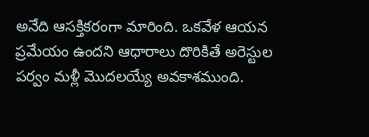అనేది ఆసక్తికరంగా మారింది. ఒకవేళ ఆయన ప్రమేయం ఉందని ఆధారాలు దొరికితే అరెస్టుల పర్వం మళ్లీ మొదలయ్యే అవకాశముంది.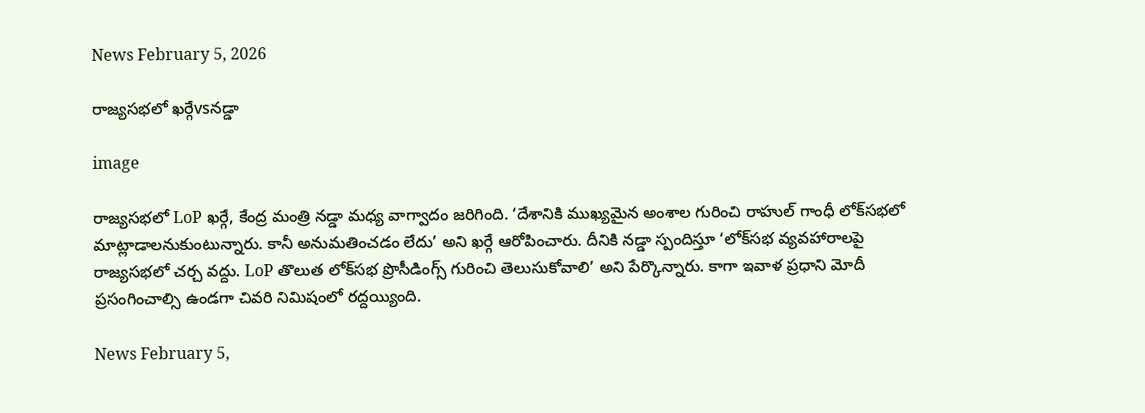News February 5, 2026

రాజ్యసభలో ఖర్గేvsనడ్డా

image

రాజ్యసభలో LoP ఖర్గే, కేంద్ర మంత్రి నడ్డా మధ్య వాగ్వాదం జరిగింది. ‘దేశానికి ముఖ్యమైన అంశాల గురించి రాహుల్ గాంధీ లోక్‌సభలో మాట్లాడాలనుకుంటున్నారు. కానీ అనుమతించడం లేదు’ అని ఖర్గే ఆరోపించారు. దీనికి నడ్డా స్పందిస్తూ ‘లోక్‌సభ వ్యవహారాలపై రాజ్యసభలో చర్చ వద్దు. LoP తొలుత లోక్‌సభ ప్రొసీడింగ్స్ గురించి తెలుసుకోవాలి’ అని పేర్కొన్నారు. కాగా ఇవాళ ప్రధాని మోదీ ప్రసంగించాల్సి ఉండగా చివరి నిమిషంలో రద్దయ్యింది.

News February 5,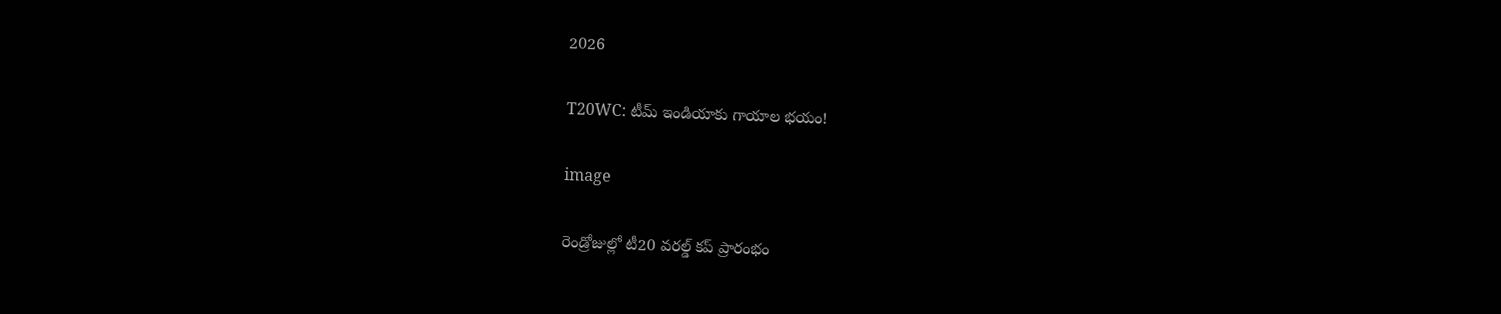2026

T20WC: టీమ్ ఇండియాకు గాయాల భయం!

image

రెండ్రోజుల్లో టీ20 వరల్డ్ కప్ ప్రారంభం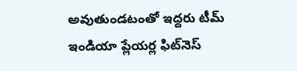అవుతుండటంతో ఇద్దరు టీమ్ ఇండియా ప్లేయర్ల ఫిట్‌నెస్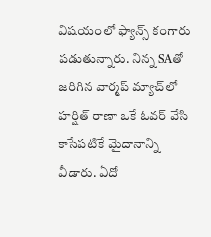విషయంలో ఫ్యాన్స్ కంగారు పడుతున్నారు. నిన్న SAతో జరిగిన వార్మప్ మ్యాచ్‌లో హర్షిత్ రాణా ఒకే ఓవర్ వేసి కాసేపటికే మైదానాన్ని వీడారు. ఏదో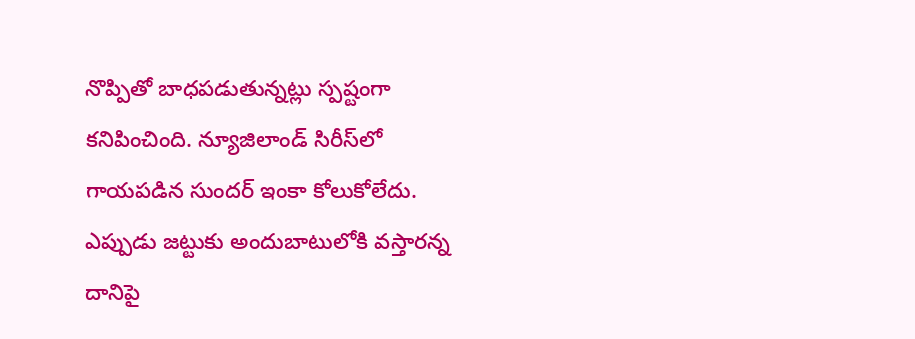నొప్పితో బాధపడుతున్నట్లు స్పష్టంగా కనిపించింది. న్యూజిలాండ్ సిరీస్‌లో గాయపడిన సుందర్ ఇంకా కోలుకోలేదు. ఎప్పుడు జట్టుకు అందుబాటులోకి వస్తారన్న దానిపై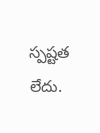స్పష్టత లేదు.